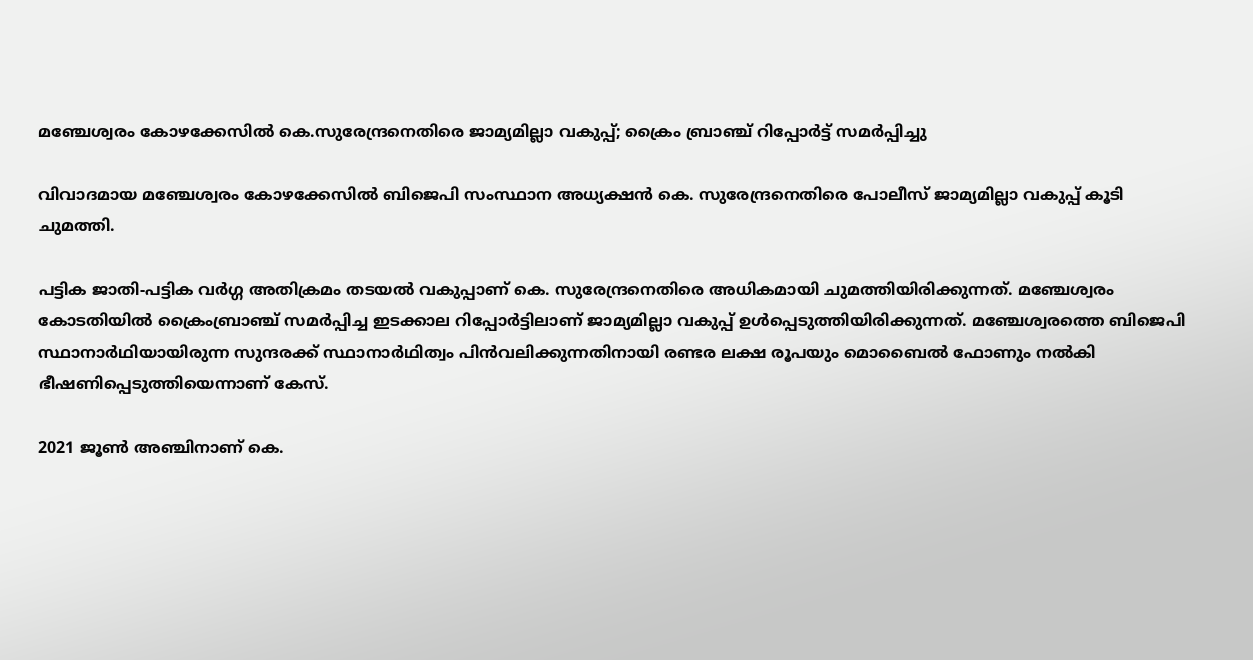മഞ്ചേശ്വരം കോഴക്കേസില്‍ കെ.സുരേന്ദ്രനെതിരെ ജാമ്യമില്ലാ വകുപ്പ്; ക്രൈം ബ്രാഞ്ച് റിപ്പോര്‍ട്ട് സമര്‍പ്പിച്ചു

വിവാദമായ മഞ്ചേശ്വരം കോഴക്കേസില്‍ ബിജെപി സംസ്ഥാന അധ്യക്ഷന്‍ കെ. സുരേന്ദ്രനെതിരെ പോലീസ് ജാമ്യമില്ലാ വകുപ്പ് കൂടി ചുമത്തി.

പട്ടിക ജാതി-പട്ടിക വര്‍ഗ്ഗ അതിക്രമം തടയല്‍ വകുപ്പാണ് കെ. സുരേന്ദ്രനെതിരെ അധികമായി ചുമത്തിയിരിക്കുന്നത്. മഞ്ചേശ്വരം കോടതിയില്‍ ക്രൈംബ്രാഞ്ച് സമര്‍പ്പിച്ച ഇടക്കാല റിപ്പോര്‍‌ട്ടിലാണ് ജാമ്യമില്ലാ വകുപ്പ് ഉള്‍പ്പെടുത്തിയിരിക്കുന്നത്. മഞ്ചേശ്വരത്തെ ബിജെപി സ്ഥാനാര്‍ഥിയായിരുന്ന സുന്ദരക്ക് സ്ഥാനാര്‍ഥിത്വം പിന്‍വലിക്കുന്നതിനായി രണ്ടര ലക്ഷ രൂപയും മൊബൈല്‍ ഫോണും നല്‍കി ഭീഷണിപ്പെടുത്തിയെന്നാണ് കേസ്.

2021 ജൂണ്‍ അഞ്ചിനാണ് കെ.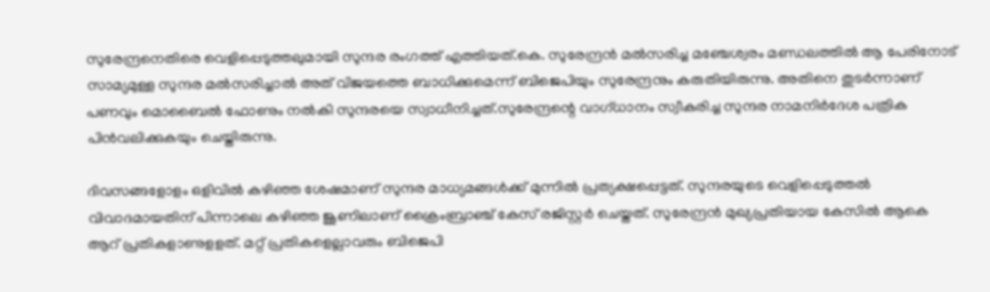സുരേന്ദ്രനെതിരെ വെളിപ്പെടുത്തലുമായി സുന്ദര രംഗത്ത് എത്തിയത്.കെ. സുരേന്ദ്രന്‍ മല്‍സരിച്ച മഞ്ചേശ്വരം മണ്ഡലത്തില്‍ ആ പേരിനോട് സാമ്യമുള്ള സുന്ദര മല്‍സരിച്ചാല്‍ അത് വിജയത്തെ ബാധിക്കുമെന്ന് ബിജെപിയും സുരേന്ദ്രനും കരുതിയിരുന്നു. അതിനെ തുടര്‍ന്നാണ് പണവും മൊബൈല്‍ ഫോണും നല്‍കി സുന്ദരയെ സ്വാധീനിച്ചത്.സുരേന്ദ്രന്റെ വാഗ്ധാനം സ്വീകരിച്ച സുന്ദര നാമനിര്‍ദേശ പത്രിക പിന്‍വലിക്കുകയും ചെയ്തിരുന്നു.

ദിവസങ്ങളോളം ഒളിവില്‍ കഴിഞ്ഞ ശേഷമാണ് സുന്ദര മാധ്യമങ്ങള്‍ക്ക് മുന്നില്‍ പ്രത്യക്ഷപ്പെട്ടത്. സുന്ദരയുടെ വെളിപ്പെടുത്തല്‍ വിവാദമായതിന് പിന്നാലെ കഴിഞ്ഞ ജൂണിലാണ് ക്രൈംബ്രാഞ്ച് കേസ് രജിസ്റ്റര്‍ ചെയ്തത്. സുരേന്ദ്രന്‍ മുഖ്യപ്രതിയായ കേസില്‍ ആകെ ആറ് പ്രതികളാണുളളത്. മറ്റ് പ്രതികളെല്ലാവരും ബിജെപി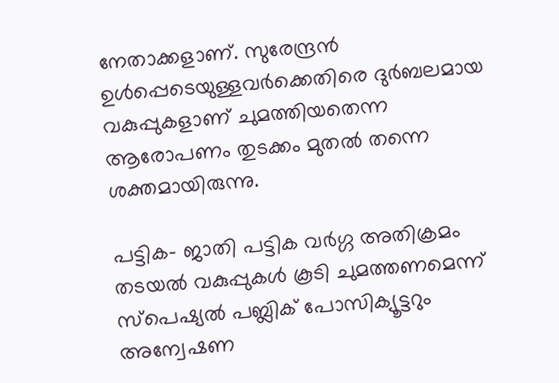നേതാക്കളാണ്. സുരേന്ദ്രന്‍ ഉള്‍പ്പെടെയുള്ളവര്‍ക്കെതിരെ ദുര്‍ബലമായ വകുപ്പുകളാണ് ചുമത്തിയതെന്ന ആരോപണം തുടക്കം മുതല്‍ തന്നെ ശക്തമായിരുന്നു.

പട്ടിക- ജാതി പട്ടിക വര്‍ഗ്ഗ അതിക്രമം തടയല്‍ വകുപ്പുകള്‍ കൂടി ചുമത്തണമെന്ന് സ്പെഷ്യല്‍ പബ്ലിക് പോസിക്യൂട്ടറും അന്വേഷണ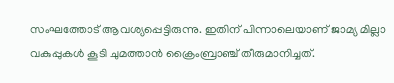സംഘത്തോട് ആവശ്യപ്പെട്ടിരുന്നു. ഇതിന് പിന്നാലെയാണ് ജാമ്യ മില്ലാ വകുപ്പുകള്‍ കൂടി ചുമത്താന്‍ ക്രൈംബ്രാഞ്ച് തീരുമാനിച്ചത്.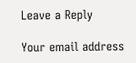Leave a Reply

Your email address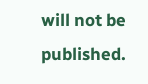will not be published.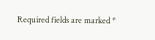Required fields are marked *